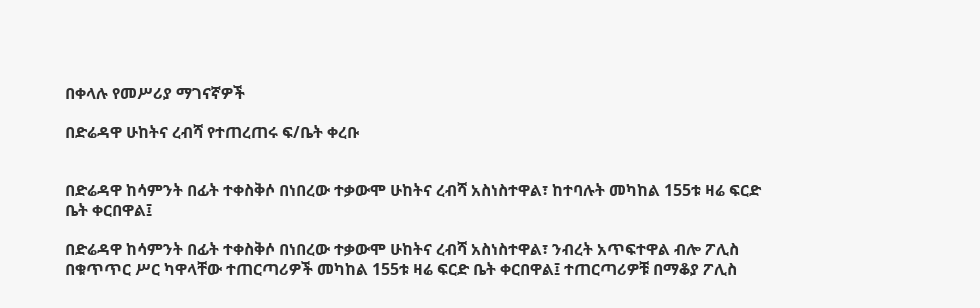በቀላሉ የመሥሪያ ማገናኛዎች

በድሬዳዋ ሁከትና ረብሻ የተጠረጠሩ ፍ/ቤት ቀረቡ


በድሬዳዋ ከሳምንት በፊት ተቀስቅሶ በነበረው ተቃውሞ ሁከትና ረብሻ አስነስተዋል፣ ከተባሉት መካከል 155ቱ ዛሬ ፍርድ ቤት ቀርበዋል፤

በድሬዳዋ ከሳምንት በፊት ተቀስቅሶ በነበረው ተቃውሞ ሁከትና ረብሻ አስነስተዋል፣ ንብረት አጥፍተዋል ብሎ ፖሊስ በቁጥጥር ሥር ካዋላቸው ተጠርጣሪዎች መካከል 155ቱ ዛሬ ፍርድ ቤት ቀርበዋል፤ ተጠርጣሪዎቹ በማቆያ ፖሊስ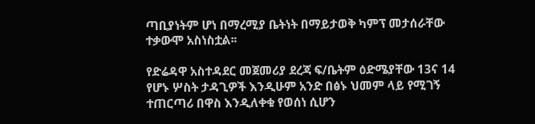ጣቢያነትም ሆነ በማረሚያ ቤትነት በማይታወቅ ካምፕ መታሰራቸው ተቃውሞ አስነስቷል፡፡

የድሬዳዋ አስተዳደር መጀመሪያ ደረጃ ፍ/ቤትም ዕድሜያቸው 13ና 14 የሆኑ ሦስት ታዳጊዎች እንዲሁም አንድ በፅኑ ህመም ላይ የሚገኝ ተጠርጣሪ በዋስ እንዲለቀቁ የወሰነ ሲሆን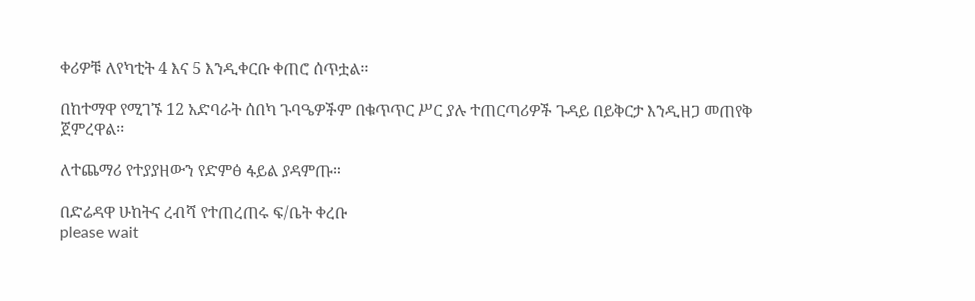ቀሪዎቹ ለየካቲት 4 እና 5 እንዲቀርቡ ቀጠሮ ሰጥቷል፡፡

በከተማዋ የሚገኙ 12 አድባራት ሰበካ ጉባዔዎችም በቁጥጥር ሥር ያሉ ተጠርጣሪዎች ጉዳይ በይቅርታ እንዲዘጋ መጠየቅ ጀምረዋል፡፡

ለተጨማሪ የተያያዘውን የድምፅ ፋይል ያዳምጡ።

በድሬዳዋ ሁከትና ረብሻ የተጠረጠሩ ፍ/ቤት ቀረቡ
please wait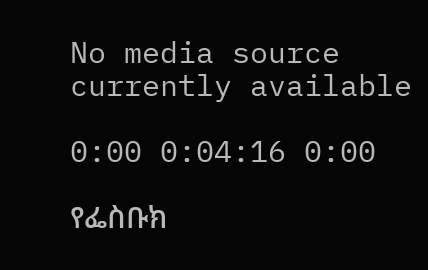No media source currently available

0:00 0:04:16 0:00

የፌስቡክ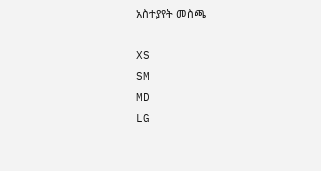አስተያየት መስጫ

XS
SM
MD
LG